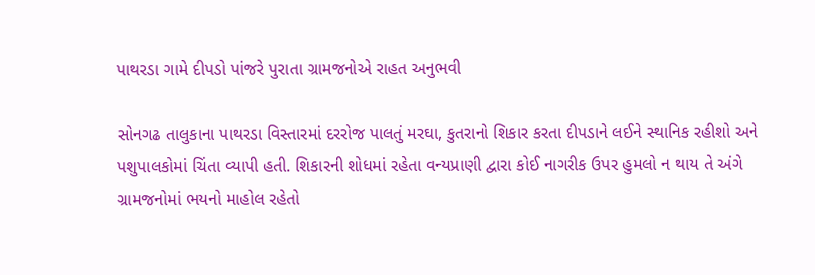પાથરડા ગામે દીપડો પાંજરે પુરાતા ગ્રામજનોએ રાહત અનુભવી

સોનગઢ તાલુકાના પાથરડા વિસ્તારમાં દરરોજ પાલતું મરઘા, કુતરાનો શિકાર કરતા દીપડાને લઈને સ્થાનિક રહીશો અને પશુપાલકોમાં ચિંતા વ્યાપી હતી. શિકારની શોધમાં રહેતા વન્યપ્રાણી દ્વારા કોઈ નાગરીક ઉપર હુમલો ન થાય તે અંગે ગ્રામજનોમાં ભયનો માહોલ રહેતો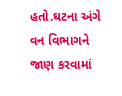હતો.ઘટના અંગે વન વિભાગને જાણ કરવામાં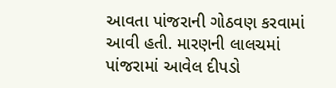આવતા પાંજરાની ગોઠવણ કરવામાં આવી હતી. મારણની લાલચમાં પાંજરામાં આવેલ દીપડો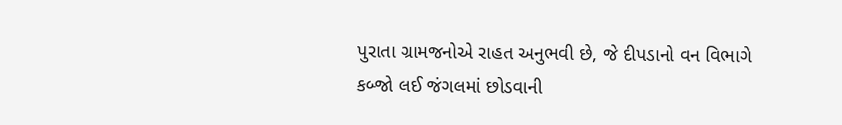પુરાતા ગ્રામજનોએ રાહત અનુભવી છે, જે દીપડાનો વન વિભાગે કબ્જો લઈ જંગલમાં છોડવાની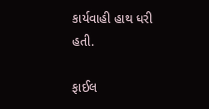કાર્યવાહી હાથ ધરી હતી.

ફાઈલ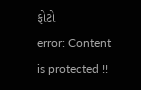ફોટો
error: Content is protected !!